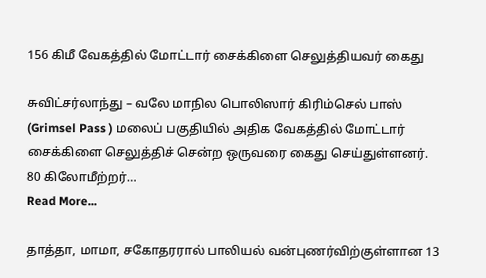156 கிமீ வேகத்தில் மோட்டார் சைக்கிளை செலுத்தியவர் கைது

சுவிட்சர்லாந்து – வலே மாநில பொலிஸார் கிரிம்செல் பாஸ்  (Grimsel Pass ) மலைப் பகுதியில் அதிக வேகத்தில் மோட்டார் சைக்கிளை செலுத்திச் சென்ற ஒருவரை கைது செய்துள்ளனர். 80 கிலோமீற்றர்…
Read More...

தாத்தா, மாமா, சகோதரரால் பாலியல் வன்புணர்விற்குள்ளான 13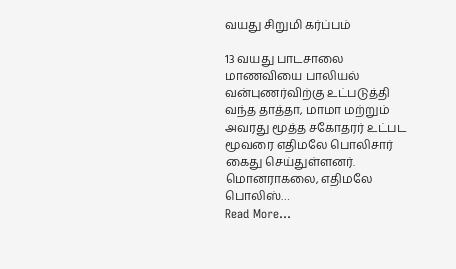வயது சிறுமி கர்ப்பம்

13 வயது பாடசாலை மாணவியை பாலியல் வன்புணர்விற்கு உட்படுத்தி வந்த தாத்தா, மாமா மற்றும் அவரது மூத்த சகோதரர் உட்பட மூவரை எதிமலே பொலிசார் கைது செய்துள்ளனர். மொனராகலை, எதிமலே பொலிஸ்…
Read More...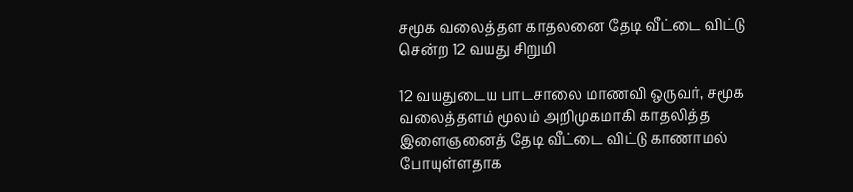சமூக வலைத்தள காதலனை தேடி வீட்டை விட்டு சென்ற 12 வயது சிறுமி

12 வயதுடைய பாடசாலை மாணவி ஒருவர், சமூக வலைத்தளம் மூலம் அறிமுகமாகி காதலித்த இளைஞனைத் தேடி வீட்டை விட்டு காணாமல் போயுள்ளதாக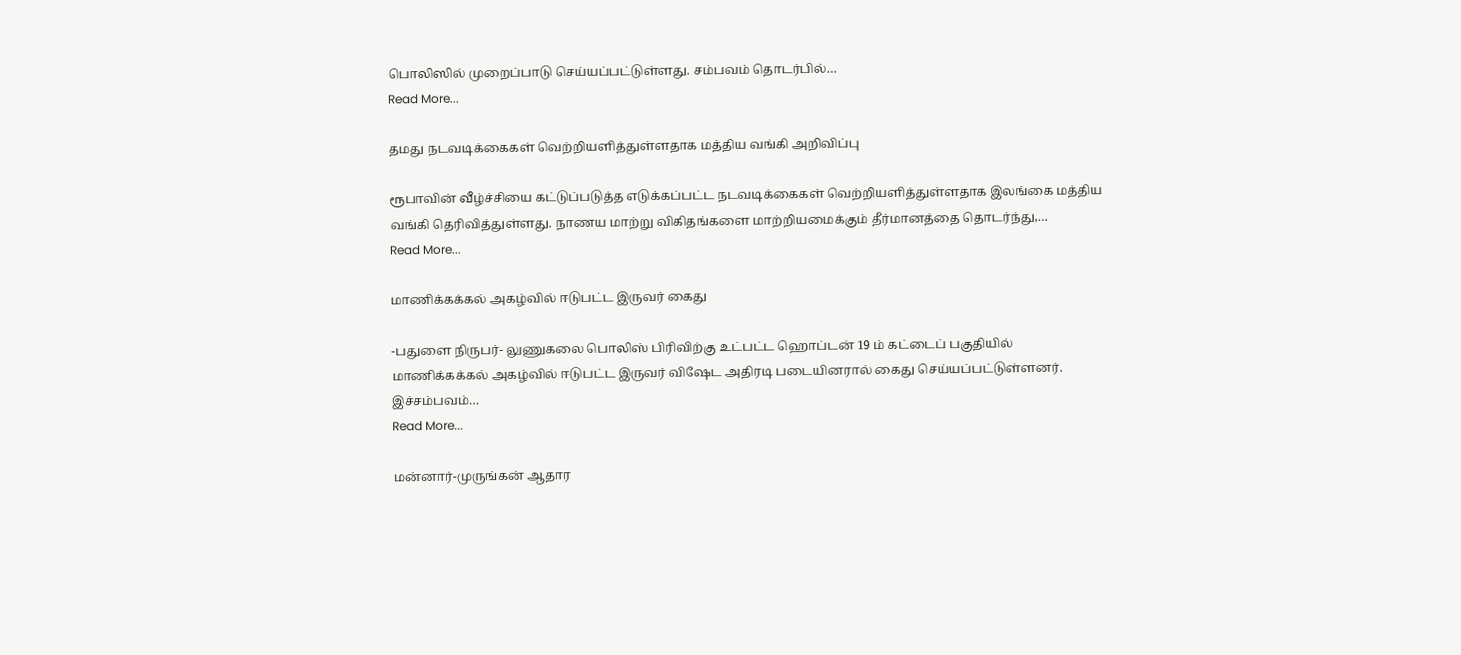பொலிஸில் முறைப்பாடு செய்யப்பட்டுள்ளது. சம்பவம் தொடர்பில்…
Read More...

தமது நடவடிக்கைகள் வெற்றியளித்துள்ளதாக மத்திய வங்கி அறிவிப்பு

ரூபாவின் வீழ்ச்சியை கட்டுப்படுத்த எடுக்கப்பட்ட நடவடிக்கைகள் வெற்றியளித்துள்ளதாக இலங்கை மத்திய வங்கி தெரிவித்துள்ளது. நாணய மாற்று விகிதங்களை மாற்றியமைக்கும் தீர்மானத்தை தொடர்ந்து,…
Read More...

மாணிக்கக்கல் அகழ்வில் ஈடுபட்ட இருவர் கைது

-பதுளை நிருபர்- லுணுகலை பொலிஸ் பிரிவிற்கு உட்பட்ட ஹொப்டன் 19 ம் கட்டைப் பகுதியில் மாணிக்கக்கல் அகழ்வில் ஈடுபட்ட இருவர் விஷேட அதிரடி படையினரால் கைது செய்யப்பட்டுள்ளனர். இச்சம்பவம்…
Read More...

மன்னார்-முருங்கன் ஆதார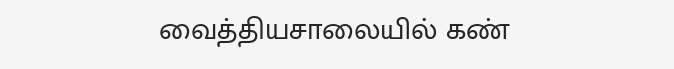வைத்தியசாலையில் கண்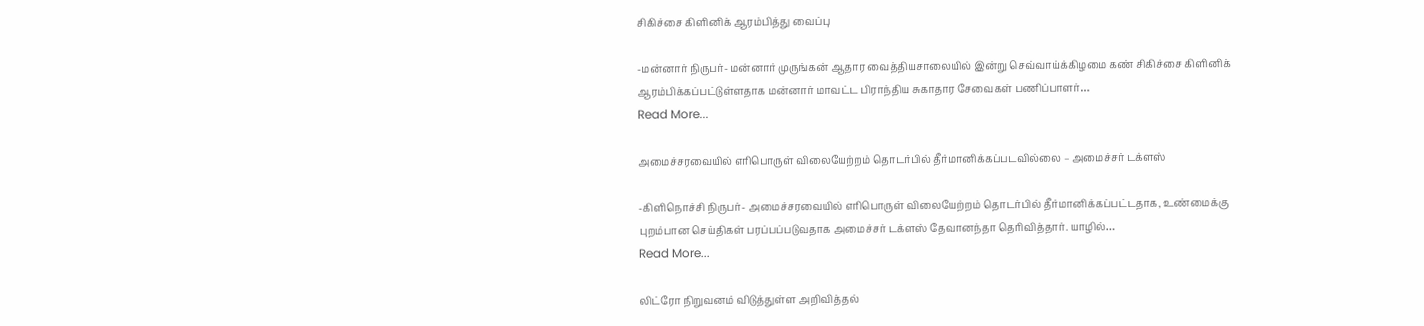சிகிச்சை கிளினிக் ஆரம்பித்து வைப்பு

-மன்னார் நிருபர்- மன்னார் முருங்கன் ஆதார வைத்தியசாலையில் இன்று செவ்வாய்க்கிழமை கண் சிகிச்சை கிளினிக் ஆரம்பிக்கப்பட்டுள்ளதாக மன்னார் மாவட்ட பிராந்திய சுகாதார சேவைகள் பணிப்பாளர்…
Read More...

அமைச்சரவையில் எரிபொருள் விலையேற்றம் தொடர்பில் தீர்மானிக்கப்படவில்லை – அமைச்சர் டக்ளஸ்

-கிளிநொச்சி நிருபர்- அமைச்சரவையில் எரிபொருள் விலையேற்றம் தொடர்பில் தீர்மானிக்கப்பட்டதாக, உண்மைக்கு புறம்பான செய்திகள் பரப்பப்படுவதாக அமைச்சர் டக்ளஸ் தேவானந்தா தெரிவித்தார். யாழில்…
Read More...

லிட்ரோ நிறுவனம் விடுத்துள்ள அறிவித்தல்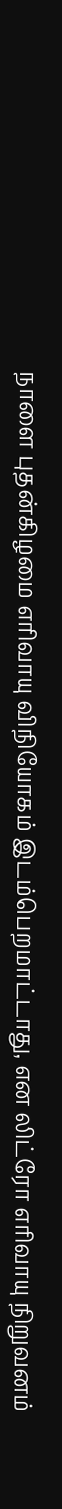நாளை புதன்கிழமை எரிவாயு விநியோகம் இடம்பெறமாட்டாது, என லிட்ரோ எரிவாயு நிறுவனம்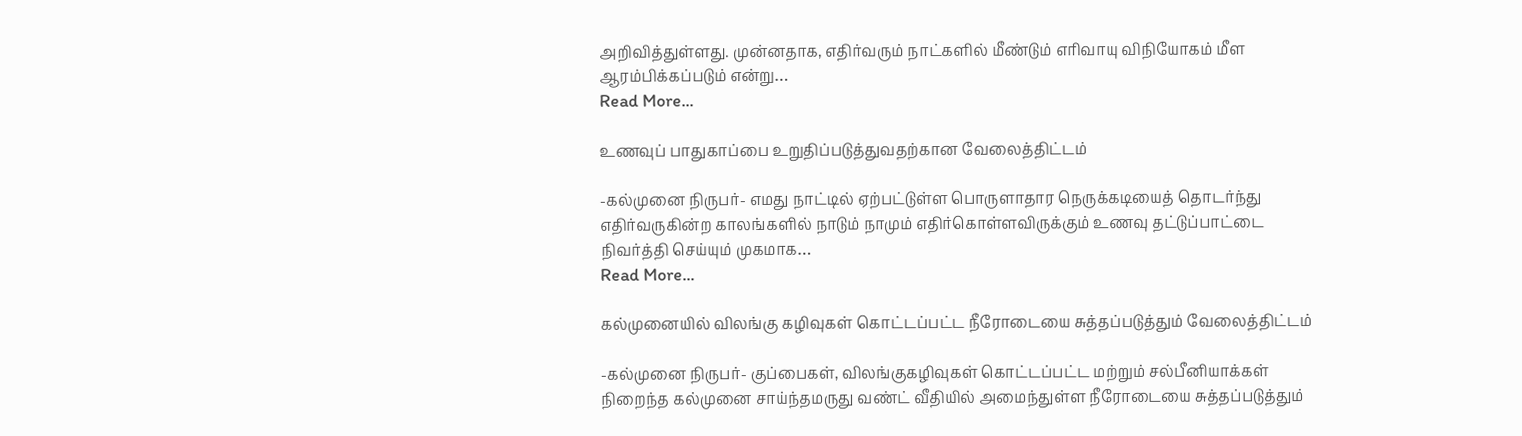அறிவித்துள்ளது. முன்னதாக, எதிர்வரும் நாட்களில் மீண்டும் எரிவாயு விநியோகம் மீள ஆரம்பிக்கப்படும் என்று…
Read More...

உணவுப் பாதுகாப்பை உறுதிப்படுத்துவதற்கான வேலைத்திட்டம்

-கல்முனை நிருபர்- எமது நாட்டில் ஏற்பட்டுள்ள பொருளாதார நெருக்கடியைத் தொடர்ந்து எதிர்வருகின்ற காலங்களில் நாடும் நாமும் எதிர்கொள்ளவிருக்கும் உணவு தட்டுப்பாட்டை நிவர்த்தி செய்யும் முகமாக…
Read More...

கல்முனையில் விலங்கு கழிவுகள் கொட்டப்பட்ட நீரோடையை சுத்தப்படுத்தும் வேலைத்திட்டம்

-கல்முனை நிருபர்- குப்பைகள், விலங்குகழிவுகள் கொட்டப்பட்ட மற்றும் சல்பீனியாக்கள் நிறைந்த கல்முனை சாய்ந்தமருது வண்ட் வீதியில் அமைந்துள்ள நீரோடையை சுத்தப்படுத்தும்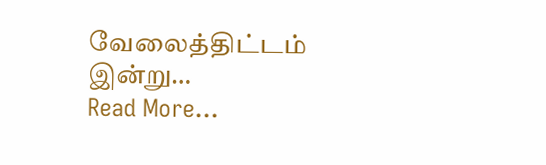வேலைத்திட்டம் இன்று…
Read More...